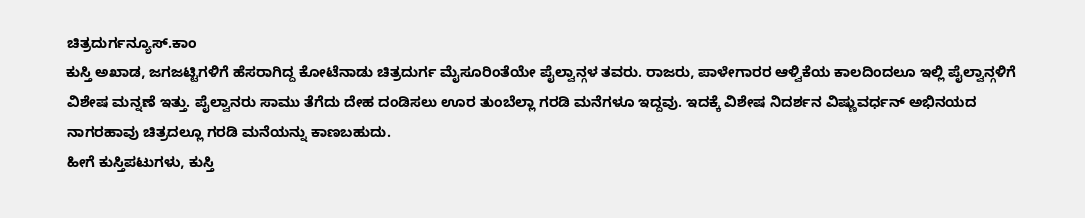ಚಿತ್ರದುರ್ಗನ್ಯೂಸ್.ಕಾಂ
ಕುಸ್ತಿ ಅಖಾಡ, ಜಗಜಟ್ಟಿಗಳಿಗೆ ಹೆಸರಾಗಿದ್ದ ಕೋಟೆನಾಡು ಚಿತ್ರದುರ್ಗ ಮೈಸೂರಿಂತೆಯೇ ಪೈಲ್ವಾನ್ಗಳ ತವರು. ರಾಜರು, ಪಾಳೇಗಾರರ ಆಳ್ವಿಕೆಯ ಕಾಲದಿಂದಲೂ ಇಲ್ಲಿ ಪೈಲ್ವಾನ್ಗಳಿಗೆ ವಿಶೇಷ ಮನ್ನಣೆ ಇತ್ತು. ಪೈಲ್ವಾನರು ಸಾಮು ತೆಗೆದು ದೇಹ ದಂಡಿಸಲು ಊರ ತುಂಬೆಲ್ಲಾ ಗರಡಿ ಮನೆಗಳೂ ಇದ್ದವು. ಇದಕ್ಕೆ ವಿಶೇಷ ನಿದರ್ಶನ ವಿಷ್ಣುವರ್ಧನ್ ಅಭಿನಯದ ನಾಗರಹಾವು ಚಿತ್ರದಲ್ಲೂ ಗರಡಿ ಮನೆಯನ್ನು ಕಾಣಬಹುದು.
ಹೀಗೆ ಕುಸ್ತಿಪಟುಗಳು, ಕುಸ್ತಿ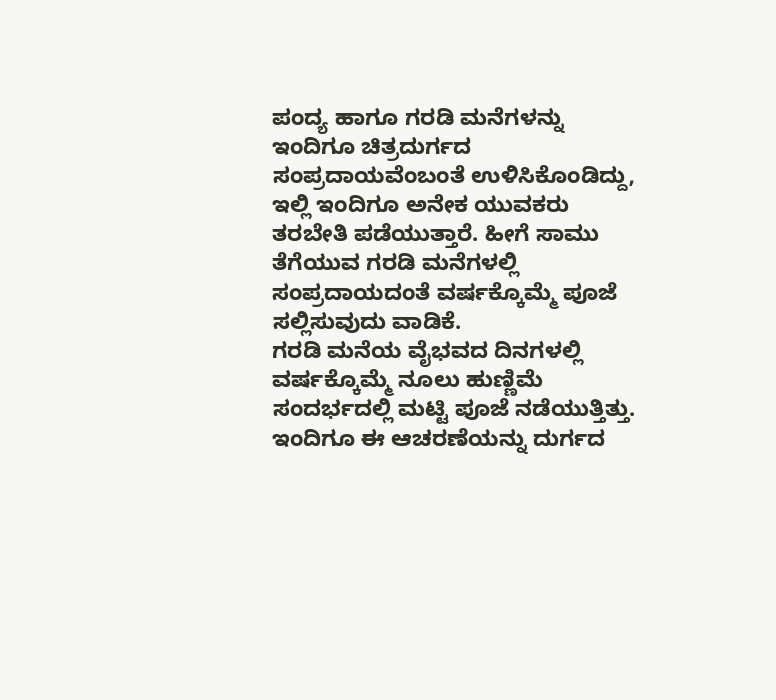ಪಂದ್ಯ ಹಾಗೂ ಗರಡಿ ಮನೆಗಳನ್ನು ಇಂದಿಗೂ ಚಿತ್ರದುರ್ಗದ ಸಂಪ್ರದಾಯವೆಂಬಂತೆ ಉಳಿಸಿಕೊಂಡಿದ್ದು, ಇಲ್ಲಿ ಇಂದಿಗೂ ಅನೇಕ ಯುವಕರು ತರಬೇತಿ ಪಡೆಯುತ್ತಾರೆ. ಹೀಗೆ ಸಾಮು ತೆಗೆಯುವ ಗರಡಿ ಮನೆಗಳಲ್ಲಿ ಸಂಪ್ರದಾಯದಂತೆ ವರ್ಷಕ್ಕೊಮ್ಮೆ ಪೂಜೆ ಸಲ್ಲಿಸುವುದು ವಾಡಿಕೆ.
ಗರಡಿ ಮನೆಯ ವೈಭವದ ದಿನಗಳಲ್ಲಿ ವರ್ಷಕ್ಕೊಮ್ಮೆ ನೂಲು ಹುಣ್ಣಿಮೆ ಸಂದರ್ಭದಲ್ಲಿ ಮಟ್ಟಿ ಪೂಜೆ ನಡೆಯುತ್ತಿತ್ತು. ಇಂದಿಗೂ ಈ ಆಚರಣೆಯನ್ನು ದುರ್ಗದ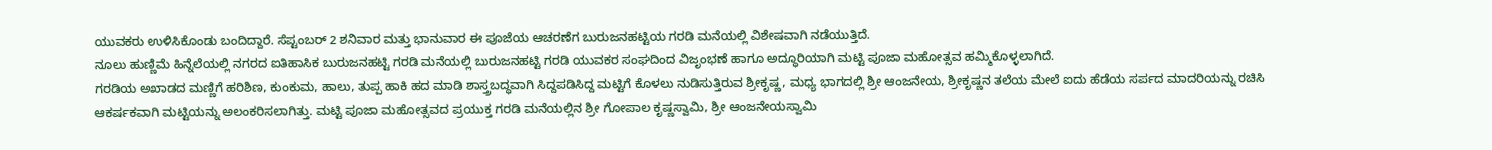ಯುವಕರು ಉಳಿಸಿಕೊಂಡು ಬಂದಿದ್ದಾರೆ. ಸೆಪ್ಟಂಬರ್ 2 ಶನಿವಾರ ಮತ್ತು ಭಾನುವಾರ ಈ ಪೂಜೆಯ ಆಚರಣೆಗ ಬುರುಜನಹಟ್ಟಿಯ ಗರಡಿ ಮನೆಯಲ್ಲಿ ವಿಶೇಷವಾಗಿ ನಡೆಯುತ್ತಿದೆ.
ನೂಲು ಹುಣ್ಣಿಮೆ ಹಿನ್ನೆಲೆಯಲ್ಲಿ ನಗರದ ಐತಿಹಾಸಿಕ ಬುರುಜನಹಟ್ಟಿ ಗರಡಿ ಮನೆಯಲ್ಲಿ ಬುರುಜನಹಟ್ಟಿ ಗರಡಿ ಯುವಕರ ಸಂಘದಿಂದ ವಿಜೃಂಭಣೆ ಹಾಗೂ ಅದ್ಧೂರಿಯಾಗಿ ಮಟ್ಟಿ ಪೂಜಾ ಮಹೋತ್ಸವ ಹಮ್ಮಿಕೊಳ್ಳಲಾಗಿದೆ.
ಗರಡಿಯ ಅಖಾಡದ ಮಣ್ಣಿಗೆ ಹರಿಶಿಣ, ಕುಂಕುಮ, ಹಾಲು, ತುಪ್ಪ ಹಾಕಿ ಹದ ಮಾಡಿ ಶಾಸ್ತ್ರಬದ್ಧವಾಗಿ ಸಿದ್ದಪಡಿಸಿದ್ದ ಮಟ್ಟಿಗೆ ಕೊಳಲು ನುಡಿಸುತ್ತಿರುವ ಶ್ರೀಕೃಷ್ಣ, ಮಧ್ಯ ಭಾಗದಲ್ಲಿ ಶ್ರೀ ಆಂಜನೇಯ, ಶ್ರೀಕೃಷ್ಣನ ತಲೆಯ ಮೇಲೆ ಐದು ಹೆಡೆಯ ಸರ್ಪದ ಮಾದರಿಯನ್ನು ರಚಿಸಿ ಆಕರ್ಷಕವಾಗಿ ಮಟ್ಟಿಯನ್ನು ಅಲಂಕರಿಸಲಾಗಿತ್ತು. ಮಟ್ಟಿ ಪೂಜಾ ಮಹೋತ್ಸವದ ಪ್ರಯುಕ್ತ ಗರಡಿ ಮನೆಯಲ್ಲಿನ ಶ್ರೀ ಗೋಪಾಲ ಕೃಷ್ಣಸ್ವಾಮಿ, ಶ್ರೀ ಆಂಜನೇಯಸ್ವಾಮಿ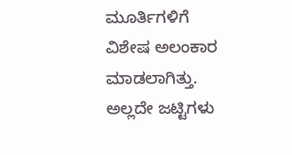ಮೂರ್ತಿಗಳಿಗೆ ವಿಶೇಷ ಅಲಂಕಾರ ಮಾಡಲಾಗಿತ್ತು. ಅಲ್ಲದೇ ಜಟ್ಟಿಗಳು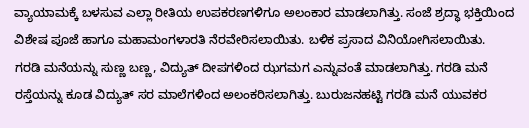ವ್ಯಾಯಾಮಕ್ಕೆ ಬಳಸುವ ಎಲ್ಲಾ ರೀತಿಯ ಉಪಕರಣಗಳಿಗೂ ಅಲಂಕಾರ ಮಾಡಲಾಗಿತ್ತು. ಸಂಜೆ ಶ್ರದ್ಧಾ ಭಕ್ತಿಯಿಂದ ವಿಶೇಷ ಪೂಜೆ ಹಾಗೂ ಮಹಾಮಂಗಳಾರತಿ ನೆರವೇರಿಸಲಾಯಿತು. ಬಳಿಕ ಪ್ರಸಾದ ವಿನಿಯೋಗಿಸಲಾಯಿತು.
ಗರಡಿ ಮನೆಯನ್ನು ಸುಣ್ಣ ಬಣ್ಣ, ವಿದ್ಯುತ್ ದೀಪಗಳಿಂದ ಝಗಮಗ ಎನ್ನುವಂತೆ ಮಾಡಲಾಗಿತ್ತು. ಗರಡಿ ಮನೆ ರಸ್ತೆಯನ್ನು ಕೂಡ ವಿದ್ಯುತ್ ಸರ ಮಾಲೆಗಳಿಂದ ಅಲಂಕರಿಸಲಾಗಿತ್ತು. ಬುರುಜನಹಟ್ಟಿ ಗರಡಿ ಮನೆ ಯುವಕರ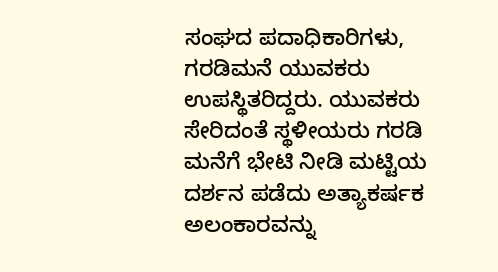ಸಂಘದ ಪದಾಧಿಕಾರಿಗಳು, ಗರಡಿಮನೆ ಯುವಕರು ಉಪಸ್ಥಿತರಿದ್ದರು. ಯುವಕರು ಸೇರಿದಂತೆ ಸ್ಥಳೀಯರು ಗರಡಿ ಮನೆಗೆ ಭೇಟಿ ನೀಡಿ ಮಟ್ಟಿಯ ದರ್ಶನ ಪಡೆದು ಅತ್ಯಾಕರ್ಷಕ ಅಲಂಕಾರವನ್ನು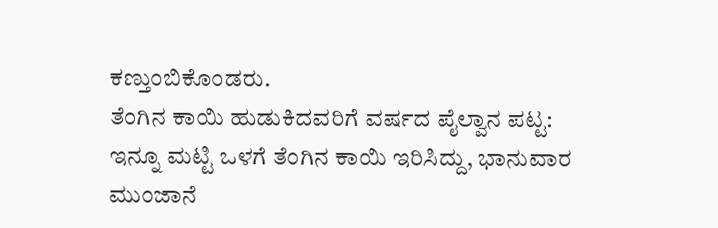ಕಣ್ತುಂಬಿಕೊಂಡರು.
ತೆಂಗಿನ ಕಾಯಿ ಹುಡುಕಿದವರಿಗೆ ವರ್ಷದ ಪೈಲ್ವಾನ ಪಟ್ಟ:
ಇನ್ನೂ ಮಟ್ಟಿ ಒಳಗೆ ತೆಂಗಿನ ಕಾಯಿ ಇರಿಸಿದ್ದು, ಭಾನುವಾರ ಮುಂಜಾನೆ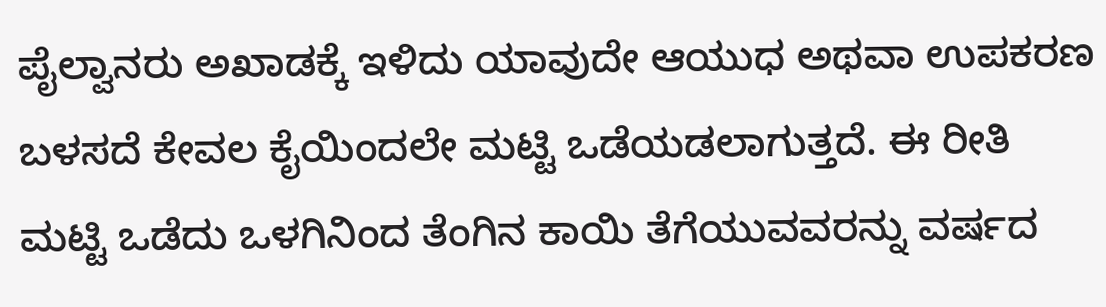ಪೈಲ್ವಾನರು ಅಖಾಡಕ್ಕೆ ಇಳಿದು ಯಾವುದೇ ಆಯುಧ ಅಥವಾ ಉಪಕರಣ ಬಳಸದೆ ಕೇವಲ ಕೈಯಿಂದಲೇ ಮಟ್ಟಿ ಒಡೆಯಡಲಾಗುತ್ತದೆ. ಈ ರೀತಿ ಮಟ್ಟಿ ಒಡೆದು ಒಳಗಿನಿಂದ ತೆಂಗಿನ ಕಾಯಿ ತೆಗೆಯುವವರನ್ನು ವರ್ಷದ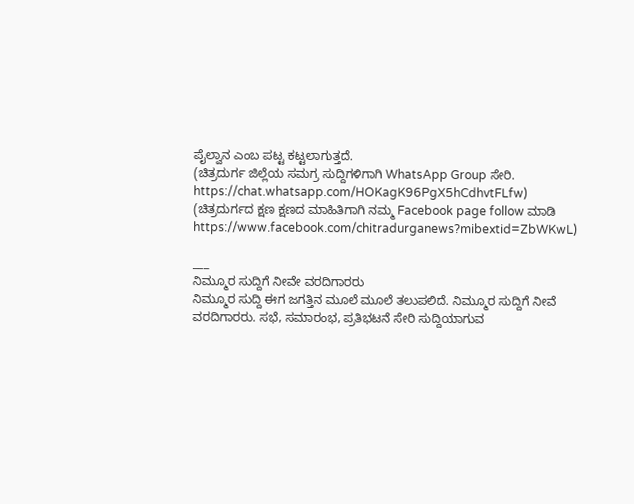ಪೈಲ್ವಾನ ಎಂಬ ಪಟ್ಟ ಕಟ್ಟಲಾಗುತ್ತದೆ.
(ಚಿತ್ರದುರ್ಗ ಜಿಲ್ಲೆಯ ಸಮಗ್ರ ಸುದ್ದಿಗಳಿಗಾಗಿ WhatsApp Group ಸೇರಿ. https://chat.whatsapp.com/HOKagK96PgX5hCdhvtFLfw)
(ಚಿತ್ರದುರ್ಗದ ಕ್ಷಣ ಕ್ಷಣದ ಮಾಹಿತಿಗಾಗಿ ನಮ್ಮ Facebook page follow ಮಾಡಿ https://www.facebook.com/chitradurganews?mibextid=ZbWKwL)

___
ನಿಮ್ಮೂರ ಸುದ್ದಿಗೆ ನೀವೇ ವರದಿಗಾರರು
ನಿಮ್ಮೂರ ಸುದ್ದಿ ಈಗ ಜಗತ್ತಿನ ಮೂಲೆ ಮೂಲೆ ತಲುಪಲಿದೆ. ನಿಮ್ಮೂರ ಸುದ್ದಿಗೆ ನೀವೆ ವರದಿಗಾರರು. ಸಭೆ, ಸಮಾರಂಭ, ಪ್ರತಿಭಟನೆ ಸೇರಿ ಸುದ್ದಿಯಾಗುವ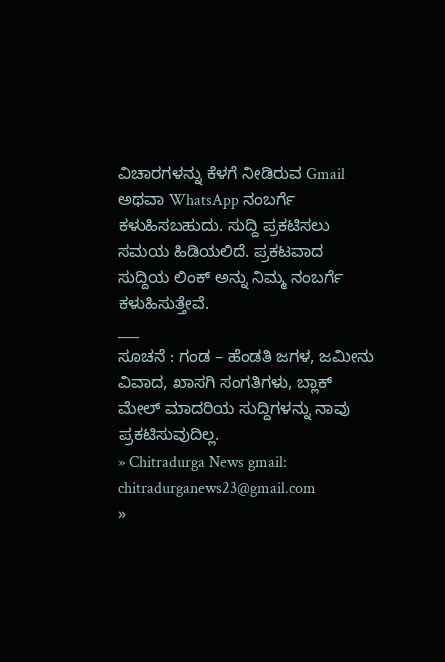ವಿಚಾರಗಳನ್ನು ಕೆಳಗೆ ನೀಡಿರುವ Gmail ಅಥವಾ WhatsApp ನಂಬರ್ಗೆ ಕಳುಹಿಸಬಹುದು. ಸುದ್ದಿ ಪ್ರಕಟಿಸಲು ಸಮಯ ಹಿಡಿಯಲಿದೆ. ಪ್ರಕಟವಾದ ಸುದ್ದಿಯ ಲಿಂಕ್ ಅನ್ನು ನಿಮ್ಮ ನಂಬರ್ಗೆ ಕಳುಹಿಸುತ್ತೇವೆ.
___
ಸೂಚನೆ : ಗಂಡ – ಹೆಂಡತಿ ಜಗಳ, ಜಮೀನು ವಿವಾದ, ಖಾಸಗಿ ಸಂಗತಿಗಳು, ಬ್ಲಾಕ್ ಮೇಲ್ ಮಾದರಿಯ ಸುದ್ದಿಗಳನ್ನು ನಾವು ಪ್ರಕಟಿಸುವುದಿಲ್ಲ.
» Chitradurga News gmail: chitradurganews23@gmail.com
»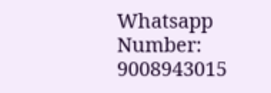Whatsapp Number: 9008943015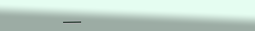___